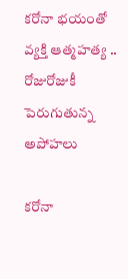కరోనా భయంతో వ్యక్తి ఆత్మహత్య .. రోజురోజుకీ పెరుగుతున్న అపోహలు

కరోనా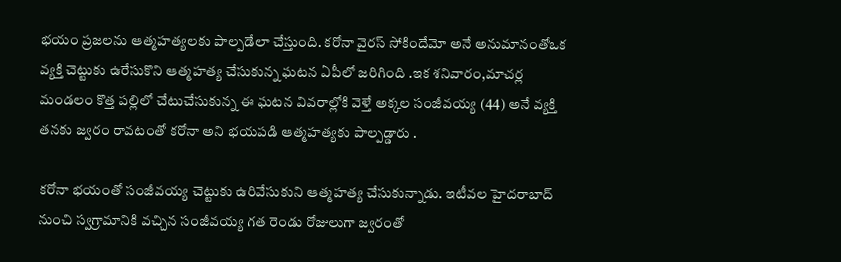భయం ప్రజలను ఆత్మహత్యలకు పాల్పడేలా చేస్తుంది. కరోనా వైరస్ సోకిందేమో అనే అనుమానంతోఒక వ్యక్తి చెట్టుకు ఉరేసుకొని ఆత్మహత్య చేసుకున్న ఘటన ఏపీలో జరిగింది .ఇక శనివారం,మాచర్ల మండలం కొత్త పల్లిలో చేటుచేసుకున్న ఈ ఘటన వివరాల్లోకి వెళ్తే అక్కల సంజీవయ్య (44) అనే వ్యక్తి తనకు జ్వరం రావటంతో కరోనా అని భయపడి ఆత్మహత్యకు పాల్పడ్డారు .

కరోనా భయంతో సంజీవయ్య చెట్టుకు ఉరివేసుకుని ఆత్మహత్య చేసుకున్నాడు. ఇటీవల హైదరాబాద్‌ నుంచి స్వగ్రామానికి వచ్చిన సంజీవయ్య గత రెండు రోజులుగా జ్వరంతో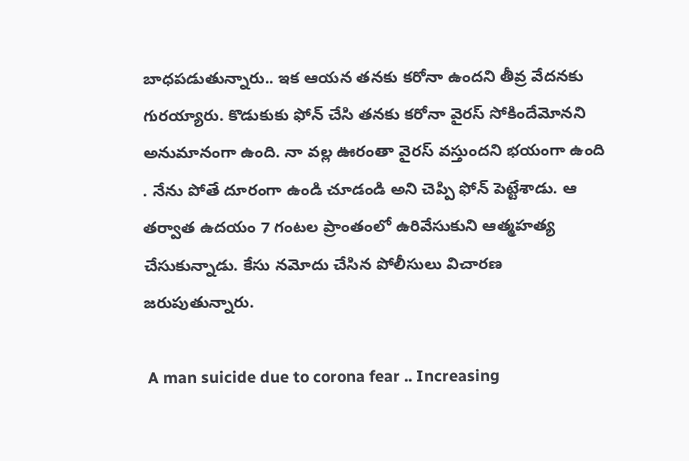బాధపడుతున్నారు.. ఇక ఆయన తనకు కరోనా ఉందని తీవ్ర వేదనకు గురయ్యారు. కొడుకుకు ఫోన్‌ చేసి తనకు కరోనా వైరస్‌ సోకిందేమోనని అనుమానంగా ఉంది. నా వల్ల ఊరంతా వైరస్ వస్తుందని భయంగా ఉంది . నేను పోతే దూరంగా ఉండి చూడండి అని చెప్పి ఫోన్ పెట్టేశాడు. ఆ తర్వాత ఉదయం 7 గంటల ప్రాంతంలో ఉరివేసుకుని ఆత్మహత్య చేసుకున్నాడు. కేసు నమోదు చేసిన పోలీసులు విచారణ జరుపుతున్నారు.

 A man suicide due to corona fear .. Increasing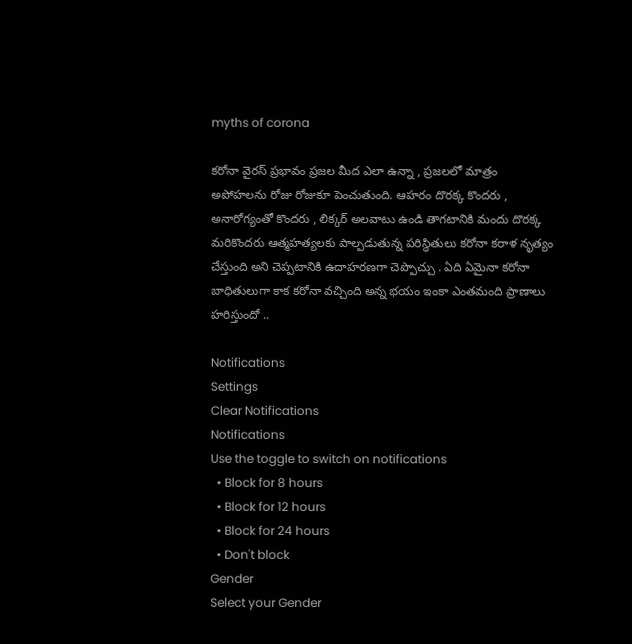myths of corona

కరోనా వైరస్ ప్రభావం ప్రజల మీద ఎలా ఉన్నా , ప్రజలలో మాత్రం అపోహలను రోజు రోజుకూ పెంచుతుంది. ఆహరం దొరక్క కొందరు , అనారోగ్యంతో కొందరు , లిక్కర్ అలవాటు ఉండి తాగటానికి మందు దొరక్క మరికొందరు ఆత్మహత్యలకు పాల్పడుతున్న పరిస్థితులు కరోనా కరాళ నృత్యం చేస్తుంది అని చెప్పటానికి ఉదాహరణగా చెప్పొచ్చు . ఏది ఏమైనా కరోనా బాధితులుగా కాక కరోనా వచ్చింది అన్న భయం ఇంకా ఎంతమంది ప్రాణాలు హరిస్తుందో ..

Notifications
Settings
Clear Notifications
Notifications
Use the toggle to switch on notifications
  • Block for 8 hours
  • Block for 12 hours
  • Block for 24 hours
  • Don't block
Gender
Select your Gender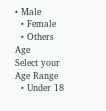• Male
  • Female
  • Others
Age
Select your Age Range
  • Under 18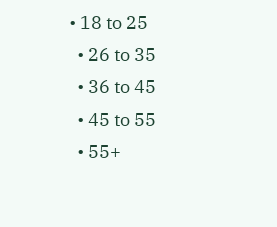• 18 to 25
  • 26 to 35
  • 36 to 45
  • 45 to 55
  • 55+